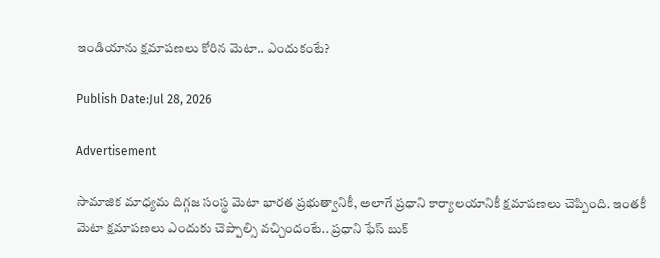ఇండియాను క్షమాపణలు కోరిన మెటా.. ఎందుకంటే?

Publish Date:Jul 28, 2026

Advertisement

సామాజిక మాధ్యమ దిగ్గజ సంస్థ మెటా భారత ప్రభుత్వానికీ, అలాగే ప్రధాని కార్యాలయానికీ క్షమాపణలు చెప్పింది. ఇంతకీ మెటా క్షమాపణలు ఎందుకు చెప్పాల్సి వచ్చిందంటే.. ప్రధాని ఫేస్ బుక్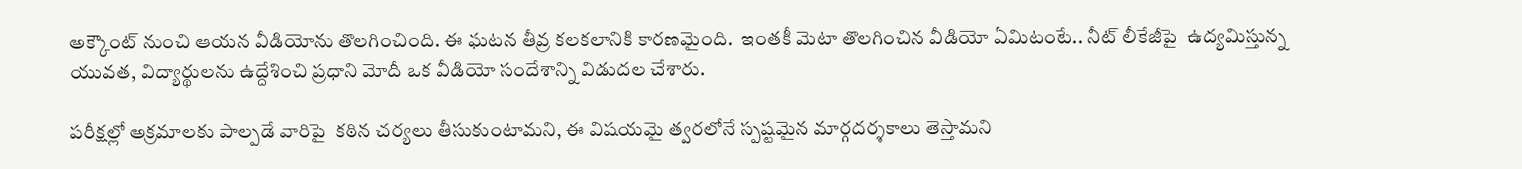అక్కౌంట్ నుంచి ఆయన వీడియోను తొలగించింది. ఈ ఘటన తీవ్ర కలకలానికి కారణమైంది.  ఇంతకీ మెటా తొలగించిన వీడియో ఏమిటంటే.. నీట్ లీకేజీపై  ఉద్యమిస్తున్న  యువత, విద్యార్థులను ఉద్దేశించి ప్రధాని మోదీ ఒక వీడియో సందేశాన్ని విడుదల చేశారు.

పరీక్షల్లో అక్రమాలకు పాల్పడే వారిపై  కఠిన చర్యలు తీసుకుంటామని, ఈ విషయమై త్వరలోనే స్పష్టమైన మార్గదర్శకాలు తెస్తామని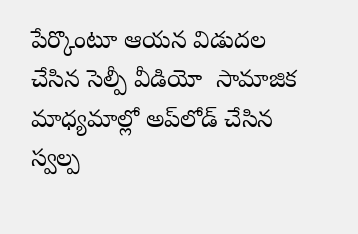పేర్కొంటూ ఆయన విడుదల చేసిన సెల్పీ వీడియో  సామాజిక మాధ్యమాల్లో అప్‌లోడ్ చేసిన స్వల్ప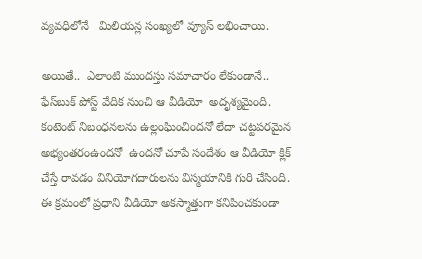వ్యవధిలోనే   మిలియన్ల సంఖ్యలో వ్యూస్ లభించాయి.

అయితే..  ఎలాంటి ముందస్తు సమాచారం లేకుండానే..  ఫేస్‌బుక్ పోస్ట్ వేదిక నుంచి ఆ వీడియో  అదృశ్యమైంది. కంటెంట్ నిబంధనలను ఉల్లంఘించిందనో లేదా చట్టపరమైన అభ్యంతరంఉందనో  ఉందనో చూపే సందేశం ఆ వీడియో క్లిక్ చేస్తే రావడం వినియోగదారులను విస్మయానికి గురి చేసింది. ఈ క్రమంలో ప్రధాని వీడియో అకస్మాత్తుగా కనిపించకుండా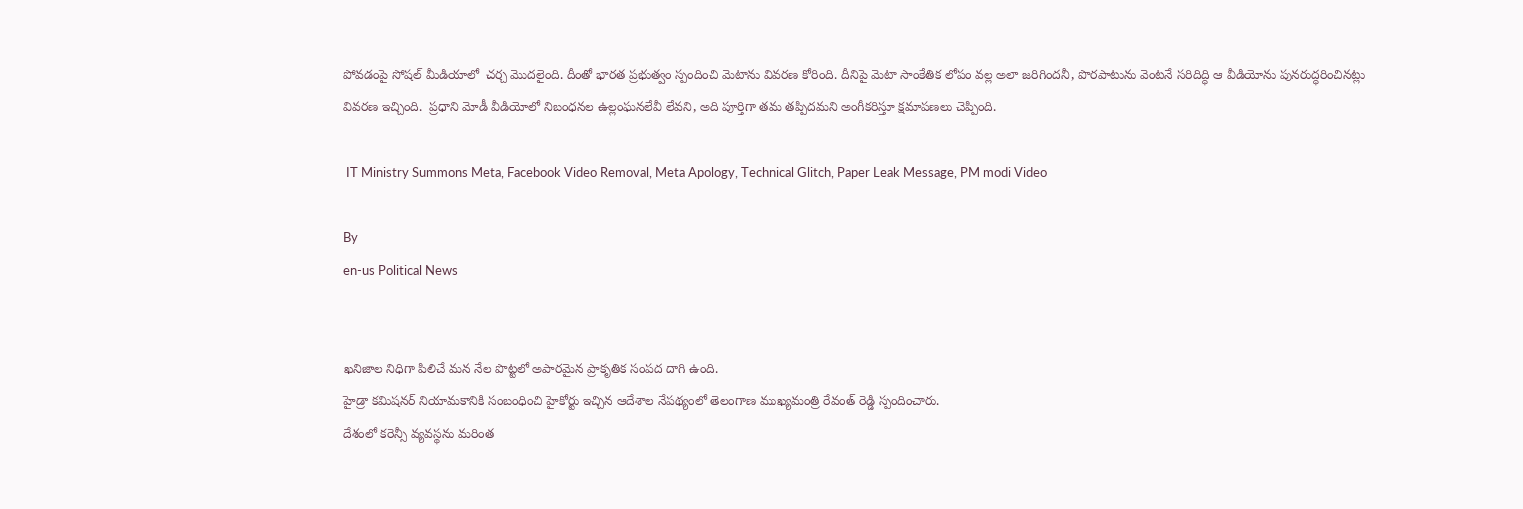పోవడంపై సోషల్ మీడియాలో  చర్చ మొదలైంది. దీంతో భారత ప్రభుత్వం స్పందించి మెటాను వివరణ కోరింది. దీనిపై మెటా సాంకేతిక లోపం వల్ల అలా జరిగిందనీ, పొరపాటును వెంటనే సరిదిద్ధి ఆ వీడియోను పునరుద్ధరించినట్లు వివరణ ఇచ్చింది.  ప్రధాని మోడీ వీడియోలో నిబంధనల ఉల్లంఘనలేవీ లేవని, అది పూర్తిగా తమ తప్పిదమని అంగీకరిస్తూ క్షమాపణలు చెప్పింది.

 IT Ministry Summons Meta, Facebook Video Removal, Meta Apology, Technical Glitch, Paper Leak Message, PM modi Video

By
en-us Political News


ఖనిజాల నిధిగా పిలిచే మన నేల పొట్టలో అపారమైన ప్రాకృతిక సంపద దాగి ఉంది.
హైడ్రా కమిషనర్ నియామకానికి సంబంధించి హైకోర్టు ఇచ్చిన ఆదేశాల నేపథ్యంలో తెలంగాణ ముఖ్యమంత్రి రేవంత్ రెడ్డి స్పందించారు.
దేశంలో కరెన్సీ వ్యవస్థను మరింత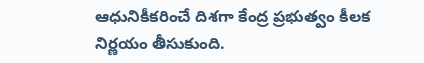ఆధునికీకరించే దిశగా కేంద్ర ప్రభుత్వం కీలక నిర్ణయం తీసుకుంది.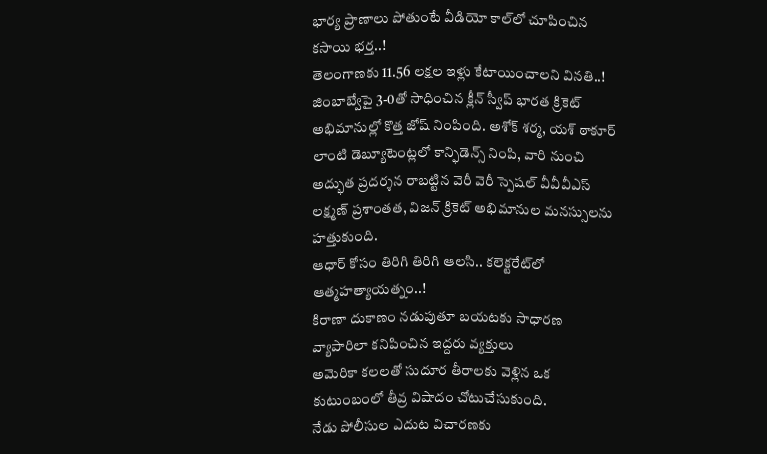భార్య ప్రాణాలు పోతుంటే వీడియో కాల్‌లో చూపించిన కసాయి భర్త..!
తెలంగాణకు 11.56 లక్షల ఇళ్లు కేటాయించాలని వినతి..!
జింబాబ్వేపై 3-0తో సాధించిన క్లీన్ స్వీప్ భారత క్రికెట్ అభిమానుల్లో కొత్త జోష్ నింపింది. అశోక్ శర్మ, యశ్ ఠాకూర్ లాంటి డెబ్యూటెంట్లలో కాన్ఫిడెన్స్ నింపి, వారి నుంచి అద్భుత ప్రదర్శన రాబట్టిన వెరీ వెరీ స్పెషల్ వీవీవీఎస్ లక్ష్మణ్ ప్రశాంతత, విజన్ క్రికెట్ అభిమానుల మనస్సులను హత్తుకుంది.
ఆధార్ కోసం తిరిగి తిరిగి ఆలసి.. కలెక్టరేట్‌లో ఆత్మహత్యాయత్నం..!
కిరాణా దుకాణం నడుపుతూ బయటకు సాధారణ వ్యాపారిలా కనిపించిన ఇద్దరు వ్యక్తులు
అమెరికా కలలతో సుదూర తీరాలకు వెళ్లిన ఒక కుటుంబంలో తీవ్ర విషాదం చోటుచేసుకుంది.
నేడు పోలీసుల ఎదుట విచారణకు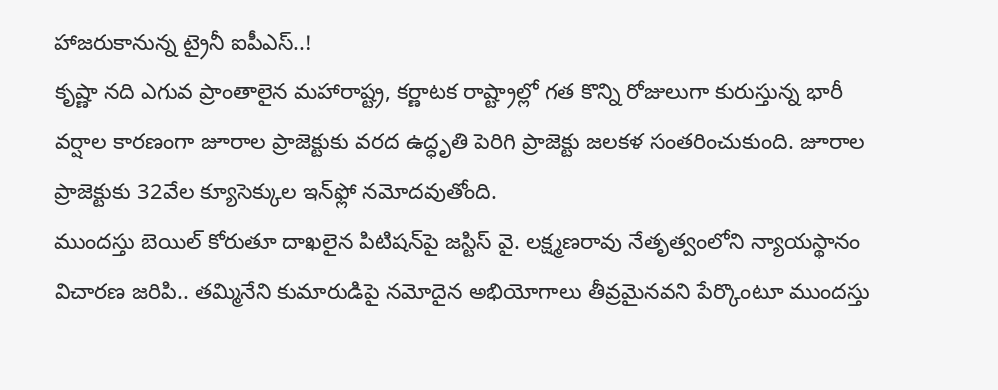హాజరుకానున్న ట్రైనీ ఐపీఎస్..!
కృష్ణా నది ఎగువ ప్రాంతాలైన మహారాష్ట్ర, కర్ణాటక రాష్ట్రాల్లో గత కొన్ని రోజులుగా కురుస్తున్న భారీ వర్షాల కారణంగా జూరాల ప్రాజెక్టుకు వరద ఉద్ధృతి పెరిగి ప్రాజెక్టు జలకళ సంతరించుకుంది. జూరాల ప్రాజెక్టుకు 32వేల క్యూసెక్కుల ఇన్‌ఫ్లో నమోదవుతోంది.
ముందస్తు బెయిల్ కోరుతూ దాఖలైన పిటిషన్‌పై జస్టిస్ వై. లక్ష్మణరావు నేతృత్వంలోని న్యాయస్థానం విచారణ జరిపి.. తమ్మినేని కుమారుడిపై నమోదైన అభియోగాలు తీవ్రమైనవని పేర్కొంటూ ముందస్తు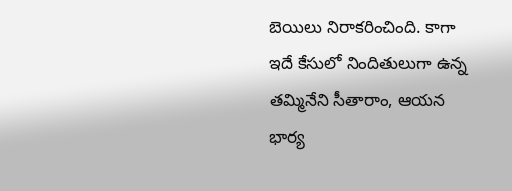బెయిలు నిరాకరించింది. కాగా ఇదే కేసులో నిందితులుగా ఉన్న తమ్మినేని సీతారాం, ఆయన భార్య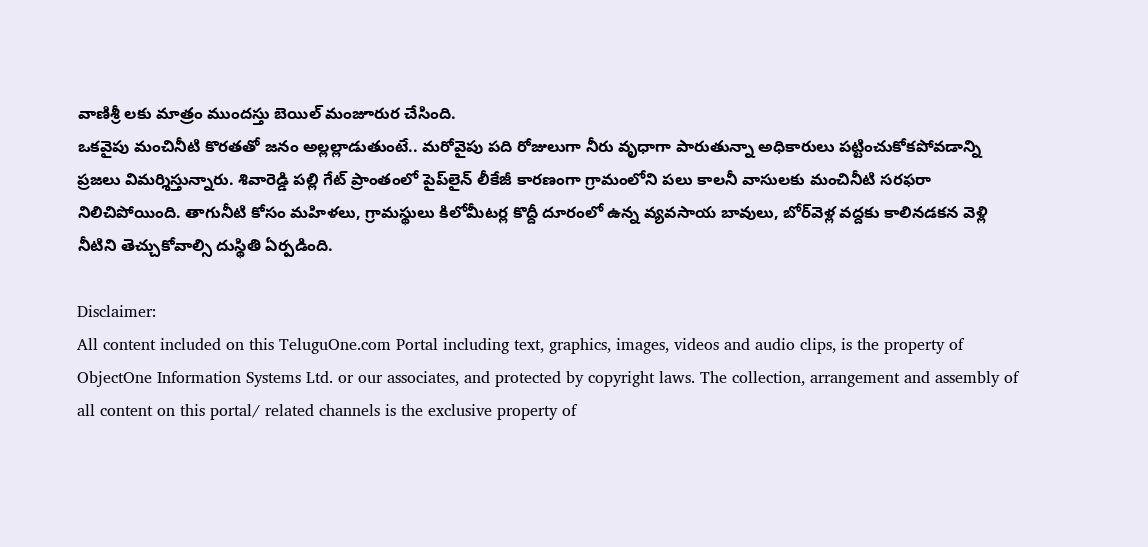వాణిశ్రీ లకు మాత్రం ముందస్తు బెయిల్ మంజూరుర చేసింది.
ఒకవైపు మంచినీటి కొరతతో జనం అల్లల్లాడుతుంటే.. మరోవైపు పది రోజులుగా నీరు వృధాగా పారుతున్నా అధికారులు పట్టించుకోకపోవడాన్ని ప్రజలు విమర్శిస్తున్నారు. శివారెడ్డి పల్లి గేట్ ప్రాంతంలో పైప్‌లైన్ లీకేజీ కారణంగా గ్రామంలోని పలు కాలనీ వాసులకు మంచినీటి సరఫరా నిలిచిపోయింది. తాగునీటి కోసం మహిళలు, గ్రామస్థులు కిలోమీటర్ల కొద్దీ దూరంలో ఉన్న వ్యవసాయ బావులు, బోర్‌వెళ్ల వద్దకు కాలినడకన వెళ్లి నీటిని తెచ్చుకోవాల్సి దుస్థితి ఏర్పడింది.

Disclaimer:
All content included on this TeluguOne.com Portal including text, graphics, images, videos and audio clips, is the property of ObjectOne Information Systems Ltd. or our associates, and protected by copyright laws. The collection, arrangement and assembly of all content on this portal/ related channels is the exclusive property of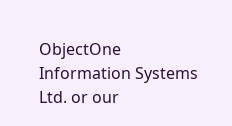ObjectOne Information Systems Ltd. or our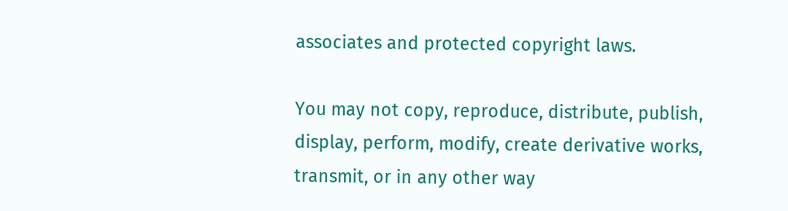associates and protected copyright laws.

You may not copy, reproduce, distribute, publish, display, perform, modify, create derivative works, transmit, or in any other way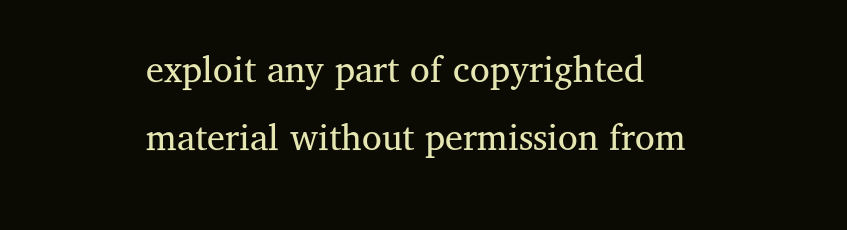exploit any part of copyrighted material without permission from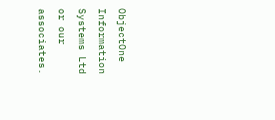ObjectOne Information Systems Ltd or our associates.